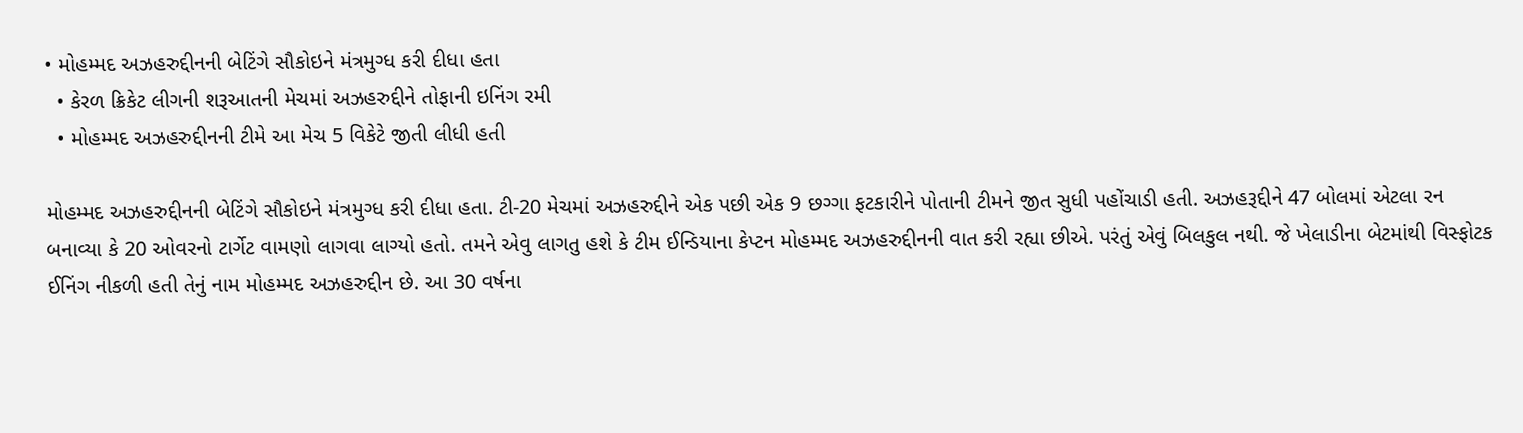• મોહમ્મદ અઝહરુદ્દીનની બેટિંગે સૌકોઇને મંત્રમુગ્ધ કરી દીધા હતા
  • કેરળ ક્રિકેટ લીગની શરૂઆતની મેચમાં અઝહરુદ્દીને તોફાની ઇનિંગ રમી
  • મોહમ્મદ અઝહરુદ્દીનની ટીમે આ મેચ 5 વિકેટે જીતી લીધી હતી

મોહમ્મદ અઝહરુદ્દીનની બેટિંગે સૌકોઇને મંત્રમુગ્ધ કરી દીધા હતા. ટી-20 મેચમાં અઝહરુદ્દીને એક પછી એક 9 છગ્ગા ફટકારીને પોતાની ટીમને જીત સુધી પહોંચાડી હતી. અઝહરૂદ્દીને 47 બોલમાં એટલા રન બનાવ્યા કે 20 ઓવરનો ટાર્ગેટ વામણો લાગવા લાગ્યો હતો. તમને એવુ લાગતુ હશે કે ટીમ ઈન્ડિયાના કેપ્ટન મોહમ્મદ અઝહરુદ્દીનની વાત કરી રહ્યા છીએ. પરંતું એવું બિલકુલ નથી. જે ખેલાડીના બેટમાંથી વિસ્ફોટક ઈનિંગ નીકળી હતી તેનું નામ મોહમ્મદ અઝહરુદ્દીન છે. આ 30 વર્ષના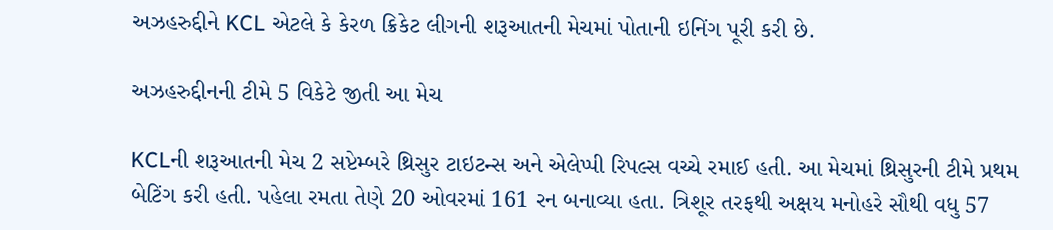અઝહરુદ્દીને KCL એટલે કે કેરળ ક્રિકેટ લીગની શરૂઆતની મેચમાં પોતાની ઇનિંગ પૂરી કરી છે.

અઝહરુદ્દીનની ટીમે 5 વિકેટે જીતી આ મેચ

KCLની શરૂઆતની મેચ 2 સપ્ટેમ્બરે થ્રિસુર ટાઇટન્સ અને એલેપ્પી રિપલ્સ વચ્ચે રમાઈ હતી. આ મેચમાં થ્રિસુરની ટીમે પ્રથમ બેટિંગ કરી હતી. પહેલા રમતા તેણે 20 ઓવરમાં 161 રન બનાવ્યા હતા. ત્રિશૂર તરફથી અક્ષય મનોહરે સૌથી વધુ 57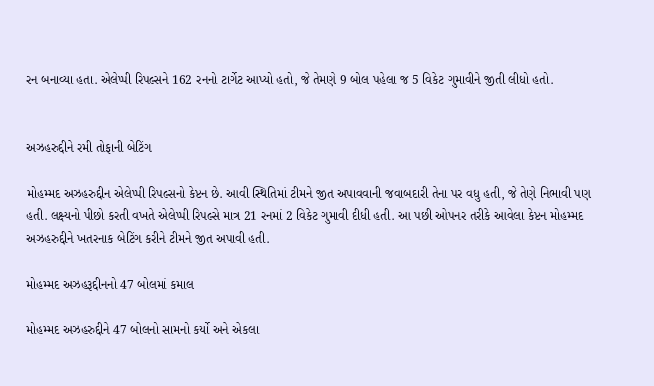રન બનાવ્યા હતા. એલેપ્પી રિપલ્સને 162 રનનો ટાર્ગેટ આપ્યો હતો, જે તેમણે 9 બોલ પહેલા જ 5 વિકેટ ગુમાવીને જીતી લીધો હતો.


અઝહરુદ્દીને રમી તોફાની બેટિંગ

મોહમ્મદ અઝહરુદ્દીન એલેપ્પી રિપલ્સનો કેપ્ટન છે. આવી સ્થિતિમાં ટીમને જીત અપાવવાની જવાબદારી તેના પર વધુ હતી, જે તેણે નિભાવી પણ હતી. લક્ષ્યનો પીછો કરતી વખતે એલેપ્પી રિપલ્સે માત્ર 21 રનમાં 2 વિકેટ ગુમાવી દીધી હતી. આ પછી ઓપનર તરીકે આવેલા કેપ્ટન મોહમ્મદ અઝહરુદ્દીને ખતરનાક બેટિંગ કરીને ટીમને જીત અપાવી હતી.

મોહમ્મદ અઝહરૂદ્દીનનો 47 બોલમાં કમાલ

મોહમ્મદ અઝહરુદ્દીને 47 બોલનો સામનો કર્યો અને એકલા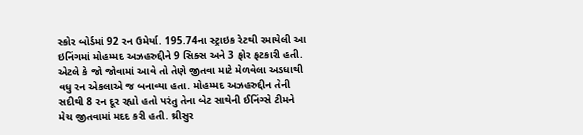સ્કોર બોર્ડમાં 92 રન ઉમેર્યા. 195.74ના સ્ટ્રાઇક રેટથી રમાયેલી આ ઇનિંગમાં મોહમ્મદ અઝહરુદ્દીને 9 સિક્સ અને 3 ફોર ફટકારી હતી. એટલે કે જો જોવામાં આવે તો તેણે જીતવા માટે મેળવેલા અડધાથી વધુ રન એકલાએ જ બનાવ્યા હતા. મોહમ્મદ અઝહરુદ્દીન તેની સદીથી 8 રન દૂર રહ્યો હતો પરંતુ તેના બેટ સાથેની ઈનિંગ્સે ટીમને મેચ જીતવામાં મદદ કરી હતી. થ્રીસુર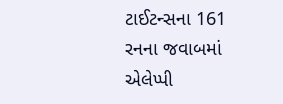ટાઈટન્સના 161 રનના જવાબમાં એલેપ્પી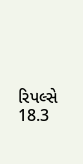રિપલ્સે 18.3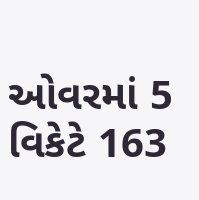ઓવરમાં 5 વિકેટે 163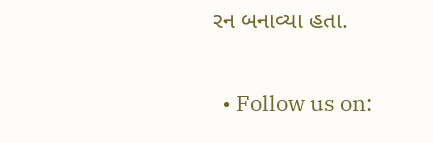રન બનાવ્યા હતા.

  • Follow us on: